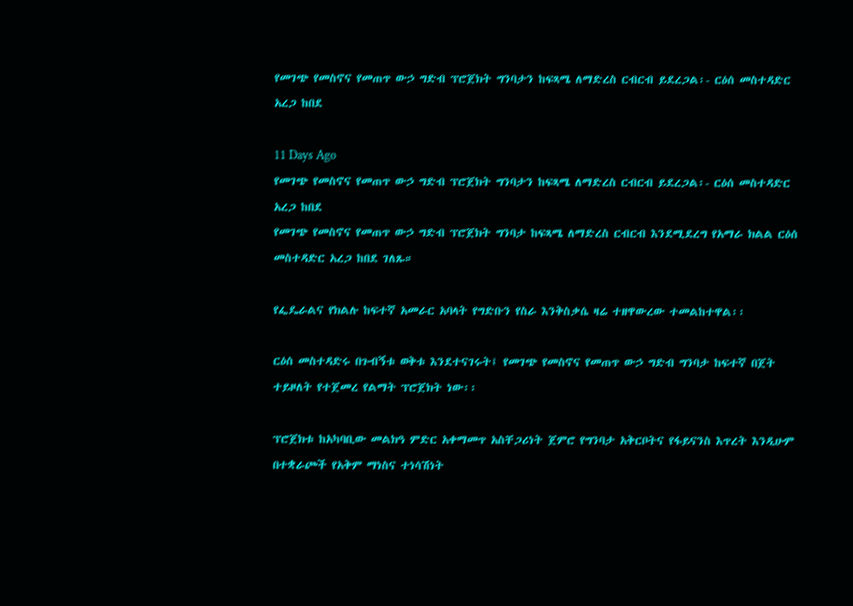የመገጭ የመስኖና የመጠጥ ውኃ ግድብ ፕሮጀክት ግንባታን ከፍጻሜ ለማድረስ ርብርብ ይደረጋል፡- ርዕሰ መስተዳድር አረጋ ከበደ

11 Days Ago
የመገጭ የመስኖና የመጠጥ ውኃ ግድብ ፕሮጀክት ግንባታን ከፍጻሜ ለማድረስ ርብርብ ይደረጋል፡- ርዕሰ መስተዳድር አረጋ ከበደ
የመገጭ የመስኖና የመጠጥ ውኃ ግድብ ፕሮጀክት ግንባታ ከፍጻሜ ለማድረስ ርብርብ እንደሚደረግ የአማራ ክልል ርዕሰ መስተዳድር አረጋ ከበደ ገለጹ።

የፌዴራልና የክልሉ ከፍተኛ አመራር አባላት የግድቡን የስራ እንቅስቃሴ ዛሬ ተዘዋውረው ተመልከተዋል፡፡

ርዕሰ መስተዳድሩ በጉብኝቱ ወቅቱ እንደተናገሩት፤ የመገጭ የመስኖና የመጠጥ ውኃ ግድብ ግንባታ ከፍተኛ በጀት ተይዞለት የተጀመረ የልማት ፕሮጀክት ነው፡፡

ፕሮጀክቱ ከአካባቢው መልክዓ ምድር አቀማመጥ አስቸጋሪነት ጀምሮ የግንባታ አቅርቦትና የፋይናንስ እጥረት እንዲሁም በተቋራጮች የአቅም ማነስና ተነሳሽነት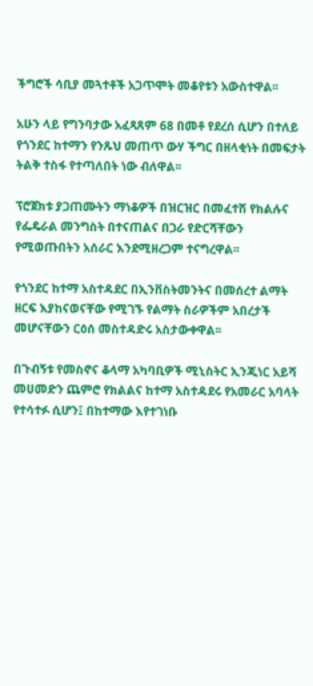ችግሮች ሳቢያ መጓተቶች አጋጥሞት መቆየቱን አውስተዋል፡፡

አሁን ላይ የግንባታው አፈጻጸም 68 በመቶ የደረሰ ሲሆን በተለይ የጎንደር ከተማን የንጹህ መጠጥ ውሃ ችግር በዘላቂነት በመፍታት ትልቅ ተስፋ የተጣለበት ነው ብለዋል፡፡

ፕሮጀክቱ ያጋጠሙትን ማነቆዎች በዝርዝር በመፈተሽ የክልሉና የፌዴራል መንግስት በተናጠልና በጋራ የድርሻቸውን የሚወጡበትን አሰራር እንደሚዘረጋም ተናግረዋል፡፡

የጎንደር ከተማ አስተዳደር በኢንቨስትመንትና በመሰረተ ልማት ዘርፍ እያከናወናቸው የሚገኙ የልማት ስራዎችም አበረታች መሆናቸውን ርዕሰ መስተዳድሩ አስታውቀዋል፡፡

በጉብኝቱ የመስኖና ቆላማ አካባቢዎች ሚኒስትር ኢንጂነር አይሻ መሀመድን ጨምሮ የክልልና ከተማ አስተዳደሩ የአመራር አባላት የተሳተፉ ሲሆን፤ በከተማው እየተገነቡ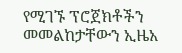የሚገኙ ፕሮጀክቶችን መመልከታቸውን ኢዜአ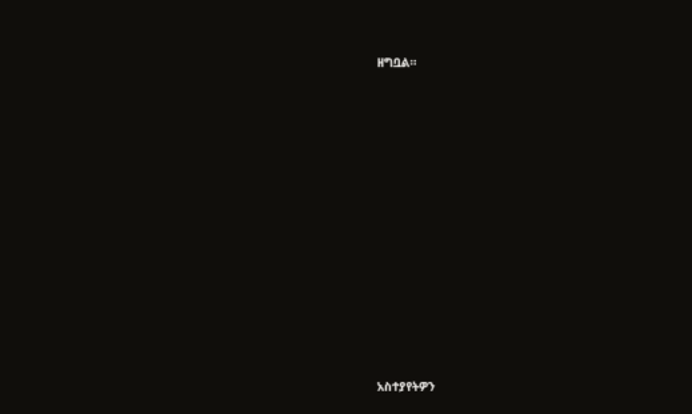ዘግቧል።

















አስተያየትዎን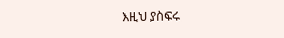እዚህ ያስፍሩ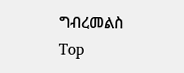ግብረመልስ
Top